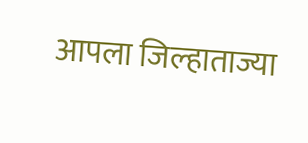आपला जिल्हाताज्या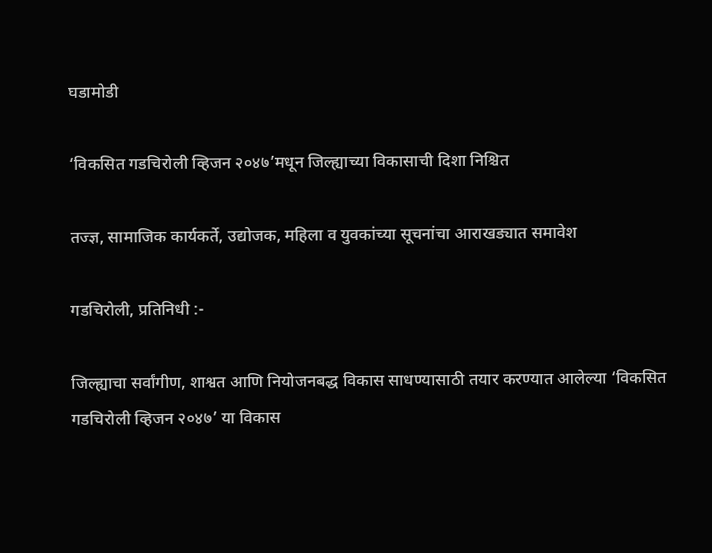घडामोडी

‘विकसित गडचिरोली व्हिजन २०४७’मधून जिल्ह्याच्या विकासाची दिशा निश्चित

तज्ज्ञ, सामाजिक कार्यकर्ते, उद्योजक, महिला व युवकांच्या सूचनांचा आराखड्यात समावेश

गडचिरोली, प्रतिनिधी :-

जिल्ह्याचा सर्वांगीण, शाश्वत आणि नियोजनबद्ध विकास साधण्यासाठी तयार करण्यात आलेल्या ‘विकसित गडचिरोली व्हिजन २०४७’ या विकास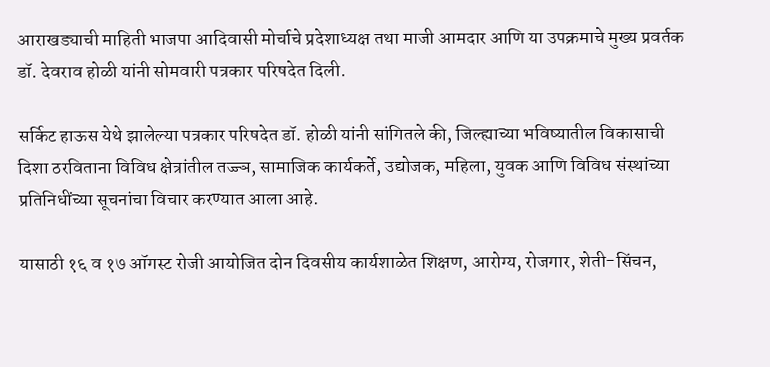आराखड्याची माहिती भाजपा आदिवासी मोर्चाचे प्रदेशाध्यक्ष तथा माजी आमदार आणि या उपक्रमाचे मुख्य प्रवर्तक डॉ. देवराव होळी यांनी सोमवारी पत्रकार परिषदेत दिली.

सर्किट हाऊस येथे झालेल्या पत्रकार परिषदेत डॉ. होळी यांनी सांगितले की, जिल्ह्याच्या भविष्यातील विकासाची दिशा ठरविताना विविध क्षेत्रांतील तज्ज्ञ, सामाजिक कार्यकर्ते, उद्योजक, महिला, युवक आणि विविध संस्थांच्या प्रतिनिधींच्या सूचनांचा विचार करण्यात आला आहे.

यासाठी १६ व १७ ऑगस्ट रोजी आयोजित दोन दिवसीय कार्यशाळेत शिक्षण, आरोग्य, रोजगार, शेती-सिंचन,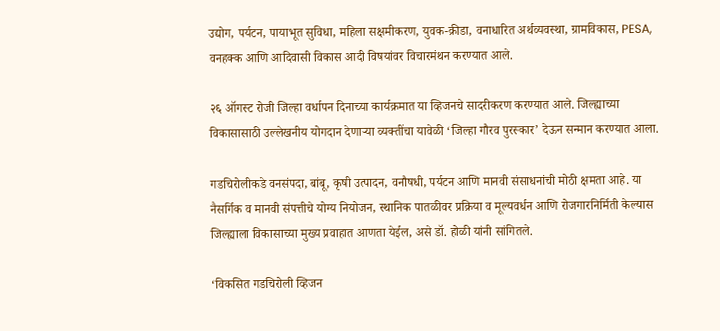उद्योग, पर्यटन, पायाभूत सुविधा, महिला सक्षमीकरण, युवक-क्रीडा, वनाधारित अर्थव्यवस्था, ग्रामविकास, PESA, वनहक्क आणि आदिवासी विकास आदी विषयांवर विचारमंथन करण्यात आले.

२६ ऑगस्ट रोजी जिल्हा वर्धापन दिनाच्या कार्यक्रमात या व्हिजनचे सादरीकरण करण्यात आले. जिल्ह्याच्या विकासासाठी उल्लेखनीय योगदान देणाऱ्या व्यक्तींचा यावेळी ‘जिल्हा गौरव पुरस्कार’ देऊन सन्मान करण्यात आला.

गडचिरोलीकडे वनसंपदा, बांबू, कृषी उत्पादन, वनौषधी, पर्यटन आणि मानवी संसाधनांची मोठी क्षमता आहे. या नैसर्गिक व मानवी संपत्तीचे योग्य नियोजन, स्थानिक पातळीवर प्रक्रिया व मूल्यवर्धन आणि रोजगारनिर्मिती केल्यास जिल्ह्याला विकासाच्या मुख्य प्रवाहात आणता येईल, असे डॉ. होळी यांनी सांगितले.

‘विकसित गडचिरोली व्हिजन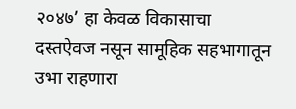२०४७’ हा केवळ विकासाचा दस्तऐवज नसून सामूहिक सहभागातून उभा राहणारा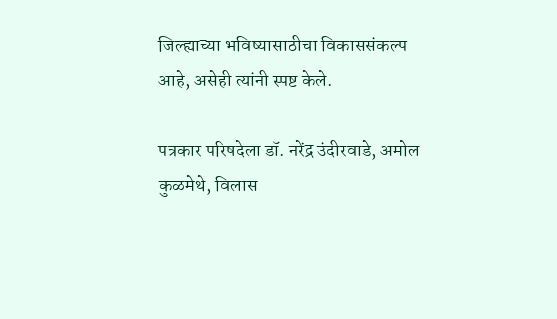जिल्ह्याच्या भविष्यासाठीचा विकाससंकल्प आहे, असेही त्यांनी स्पष्ट केले.

पत्रकार परिषदेला डॉ. नरेंद्र उंदीरवाडे, अमोल कुळमेथे, विलास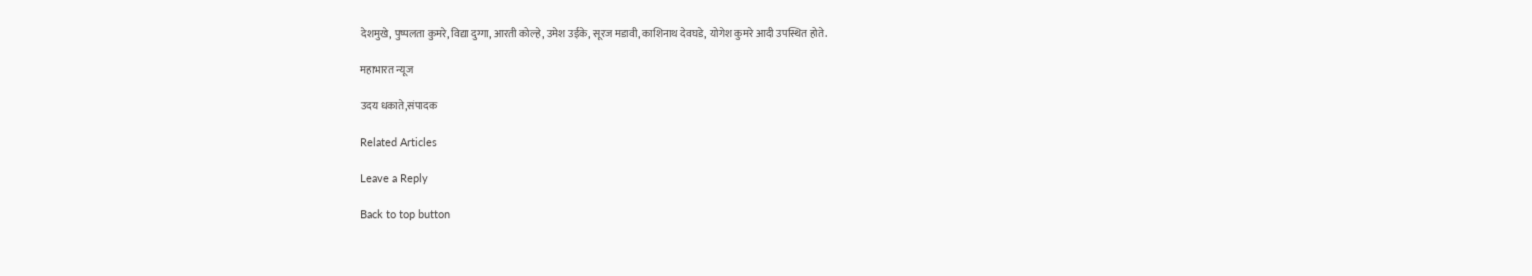देशमुखे, पुष्पलता कुमरे, विद्या दुग्गा, आरती कोल्हे, उमेश उईके, सूरज मडावी, काशिनाथ देवघडे, योगेश कुमरे आदी उपस्थित होते.

महाभारत न्यूज

उदय धकाते,संपादक

Related Articles

Leave a Reply

Back to top button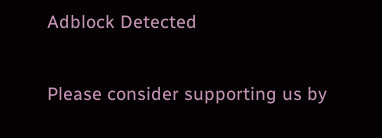Adblock Detected

Please consider supporting us by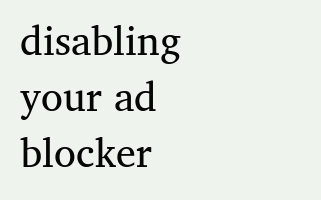disabling your ad blocker